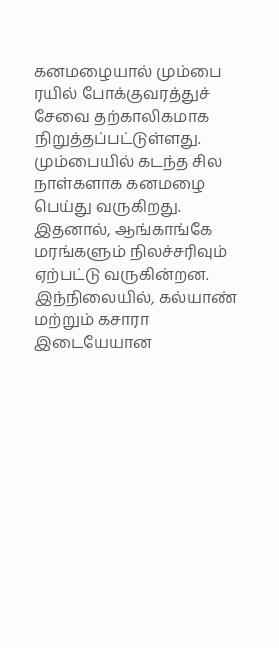கனமழையால் மும்பை ரயில் போக்குவரத்துச் சேவை தற்காலிகமாக நிறுத்தப்பட்டுள்ளது.
மும்பையில் கடந்த சில நாள்களாக கனமழை பெய்து வருகிறது. இதனால், ஆங்காங்கே மரங்களும் நிலச்சரிவும் ஏற்பட்டு வருகின்றன.
இந்நிலையில், கல்யாண் மற்றும் கசாரா இடையேயான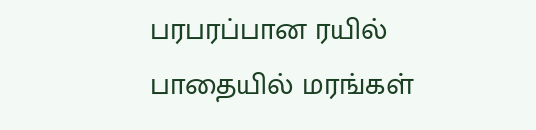பரபரப்பான ரயில் பாதையில் மரங்கள்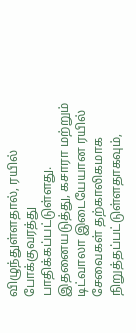விழுந்துள்ளதால், ரயில் போக்குவரத்து பாதிக்கப்பட்டுள்ளது. இதனையடுத்து, கசாரா மற்றும் டிட்வாலா இடையேயான ரயில் சேவைகள் தற்காலிகமாக நிறுத்தப்பட்டுள்ளதாகவும்,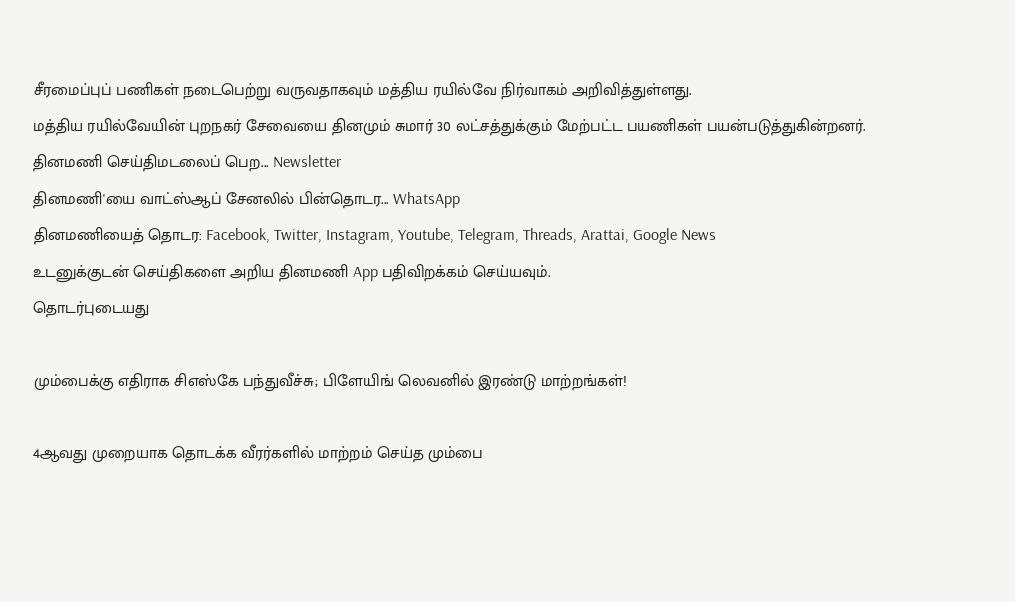சீரமைப்புப் பணிகள் நடைபெற்று வருவதாகவும் மத்திய ரயில்வே நிர்வாகம் அறிவித்துள்ளது.
மத்திய ரயில்வேயின் புறநகர் சேவையை தினமும் சுமார் 30 லட்சத்துக்கும் மேற்பட்ட பயணிகள் பயன்படுத்துகின்றனர்.
தினமணி செய்திமடலைப் பெற... Newsletter
தினமணி'யை வாட்ஸ்ஆப் சேனலில் பின்தொடர... WhatsApp
தினமணியைத் தொடர: Facebook, Twitter, Instagram, Youtube, Telegram, Threads, Arattai, Google News
உடனுக்குடன் செய்திகளை அறிய தினமணி App பதிவிறக்கம் செய்யவும்.
தொடர்புடையது

மும்பைக்கு எதிராக சிஎஸ்கே பந்துவீச்சு; பிளேயிங் லெவனில் இரண்டு மாற்றங்கள்!

4ஆவது முறையாக தொடக்க வீரர்களில் மாற்றம் செய்த மும்பை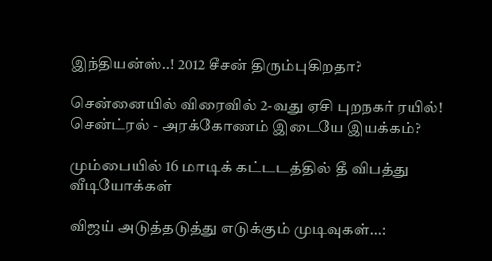இந்தியன்ஸ்..! 2012 சீசன் திரும்புகிறதா?

சென்னையில் விரைவில் 2-வது ஏசி புறநகர் ரயில்! சென்ட்ரல் - அரக்கோணம் இடையே இயக்கம்?

மும்பையில் 16 மாடிக் கட்டடத்தில் தீ விபத்து
வீடியோக்கள்

விஜய் அடுத்தடுத்து எடுக்கும் முடிவுகள்...: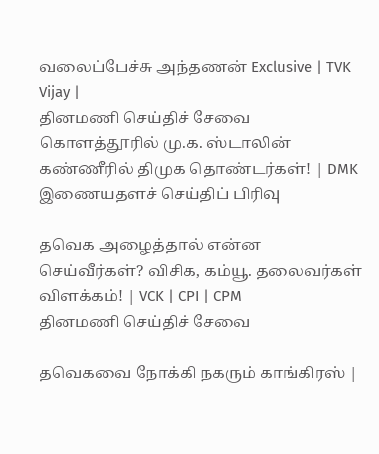வலைப்பேச்சு அந்தணன் Exclusive | TVK Vijay |
தினமணி செய்திச் சேவை
கொளத்தூரில் மு.க. ஸ்டாலின் கண்ணீரில் திமுக தொண்டர்கள்! | DMK
இணையதளச் செய்திப் பிரிவு

தவெக அழைத்தால் என்ன செய்வீர்கள்? விசிக, கம்யூ. தலைவர்கள் விளக்கம்! | VCK | CPI | CPM
தினமணி செய்திச் சேவை

தவெகவை நோக்கி நகரும் காங்கிரஸ் |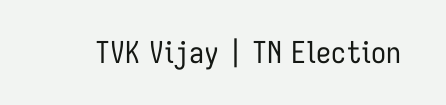TVK Vijay | TN Election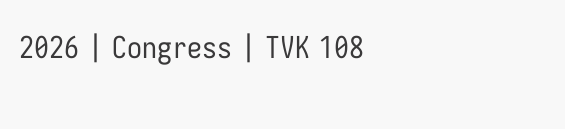2026 | Congress | TVK 108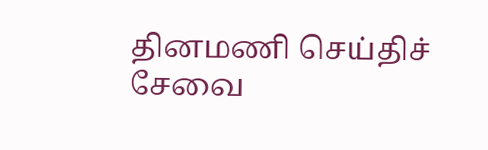தினமணி செய்திச் சேவை